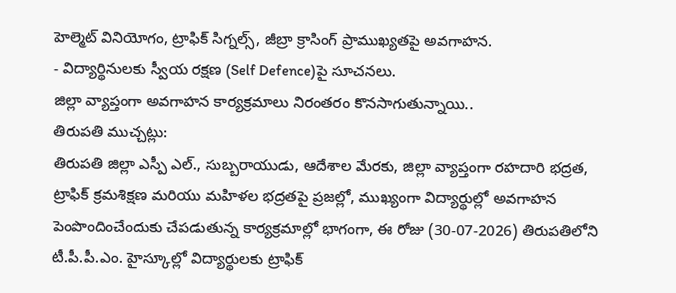హెల్మెట్ వినియోగం, ట్రాఫిక్ సిగ్నల్స్, జీబ్రా క్రాసింగ్ ప్రాముఖ్యతపై అవగాహన.
- విద్యార్థినులకు స్వీయ రక్షణ (Self Defence)పై సూచనలు.
జిల్లా వ్యాప్తంగా అవగాహన కార్యక్రమాలు నిరంతరం కొనసాగుతున్నాయి..
తిరుపతి ముచ్చట్లు:
తిరుపతి జిల్లా ఎస్పీ ఎల్., సుబ్బరాయుడు, ఆదేశాల మేరకు, జిల్లా వ్యాప్తంగా రహదారి భద్రత, ట్రాఫిక్ క్రమశిక్షణ మరియు మహిళల భద్రతపై ప్రజల్లో, ముఖ్యంగా విద్యార్థుల్లో అవగాహన పెంపొందించేందుకు చేపడుతున్న కార్యక్రమాల్లో భాగంగా, ఈ రోజు (30-07-2026) తిరుపతిలోని టీ.పీ.పీ.ఎం. హైస్కూల్లో విద్యార్థులకు ట్రాఫిక్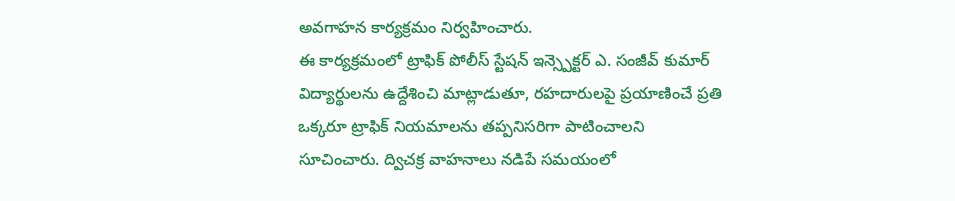అవగాహన కార్యక్రమం నిర్వహించారు.
ఈ కార్యక్రమంలో ట్రాఫిక్ పోలీస్ స్టేషన్ ఇన్స్పెక్టర్ ఎ. సంజీవ్ కుమార్ విద్యార్థులను ఉద్దేశించి మాట్లాడుతూ, రహదారులపై ప్రయాణించే ప్రతి ఒక్కరూ ట్రాఫిక్ నియమాలను తప్పనిసరిగా పాటించాలని సూచించారు. ద్విచక్ర వాహనాలు నడిపే సమయంలో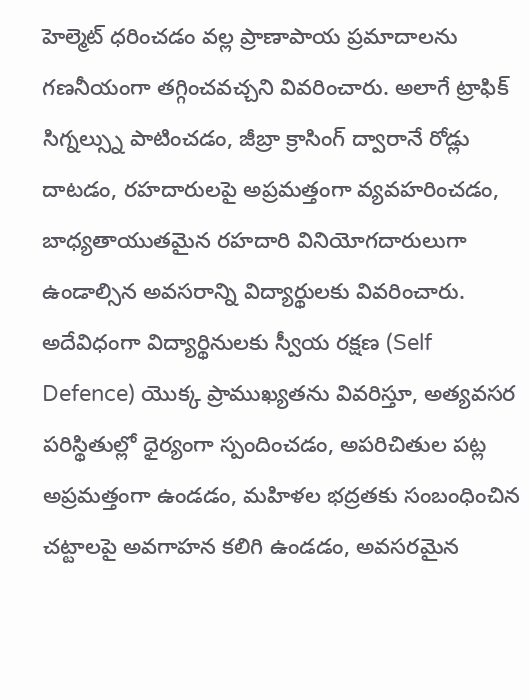హెల్మెట్ ధరించడం వల్ల ప్రాణాపాయ ప్రమాదాలను గణనీయంగా తగ్గించవచ్చని వివరించారు. అలాగే ట్రాఫిక్ సిగ్నల్స్ను పాటించడం, జీబ్రా క్రాసింగ్ ద్వారానే రోడ్లు దాటడం, రహదారులపై అప్రమత్తంగా వ్యవహరించడం, బాధ్యతాయుతమైన రహదారి వినియోగదారులుగా ఉండాల్సిన అవసరాన్ని విద్యార్థులకు వివరించారు.
అదేవిధంగా విద్యార్థినులకు స్వీయ రక్షణ (Self Defence) యొక్క ప్రాముఖ్యతను వివరిస్తూ, అత్యవసర పరిస్థితుల్లో ధైర్యంగా స్పందించడం, అపరిచితుల పట్ల అప్రమత్తంగా ఉండడం, మహిళల భద్రతకు సంబంధించిన చట్టాలపై అవగాహన కలిగి ఉండడం, అవసరమైన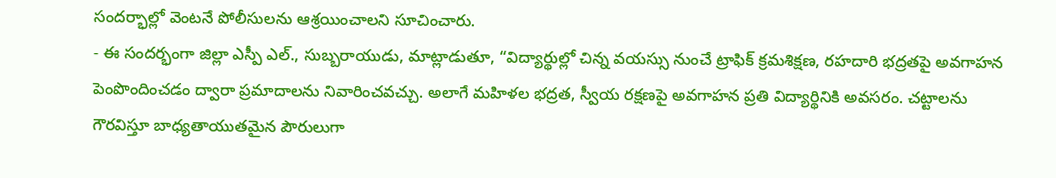సందర్భాల్లో వెంటనే పోలీసులను ఆశ్రయించాలని సూచించారు.
- ఈ సందర్భంగా జిల్లా ఎస్పీ ఎల్., సుబ్బరాయుడు, మాట్లాడుతూ, “విద్యార్థుల్లో చిన్న వయస్సు నుంచే ట్రాఫిక్ క్రమశిక్షణ, రహదారి భద్రతపై అవగాహన పెంపొందించడం ద్వారా ప్రమాదాలను నివారించవచ్చు. అలాగే మహిళల భద్రత, స్వీయ రక్షణపై అవగాహన ప్రతి విద్యార్థినికి అవసరం. చట్టాలను గౌరవిస్తూ బాధ్యతాయుతమైన పౌరులుగా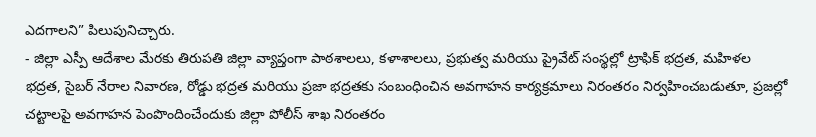ఎదగాలని” పిలుపునిచ్చారు.
- జిల్లా ఎస్పీ ఆదేశాల మేరకు తిరుపతి జిల్లా వ్యాప్తంగా పాఠశాలలు, కళాశాలలు, ప్రభుత్వ మరియు ప్రైవేట్ సంస్థల్లో ట్రాఫిక్ భద్రత, మహిళల భద్రత, సైబర్ నేరాల నివారణ, రోడ్డు భద్రత మరియు ప్రజా భద్రతకు సంబంధించిన అవగాహన కార్యక్రమాలు నిరంతరం నిర్వహించబడుతూ, ప్రజల్లో చట్టాలపై అవగాహన పెంపొందించేందుకు జిల్లా పోలీస్ శాఖ నిరంతరం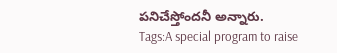పనిచేస్తోందనీ అన్నారు.
Tags:A special program to raise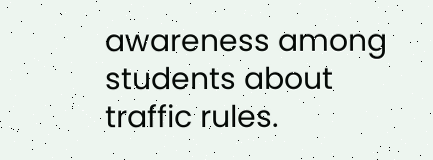awareness among students about traffic rules.